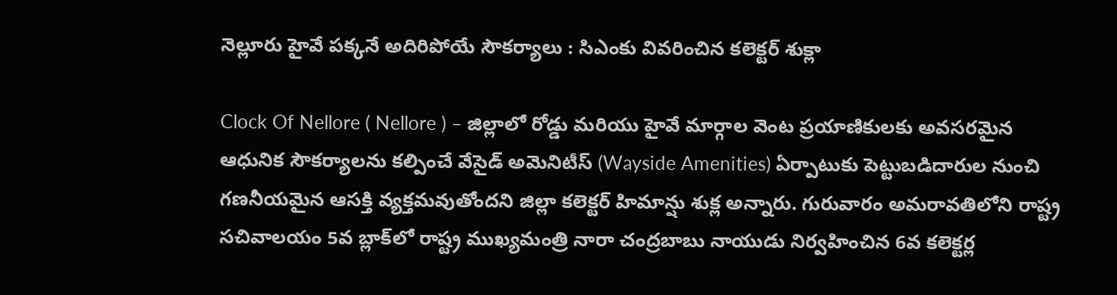నెల్లూరు హైవే పక్కనే అదిరిపోయే సౌకర్యాలు : సిఎంకు వివరించిన కలెక్టర్ శుక్లా

Clock Of Nellore ( Nellore ) – జిల్లాలో రోడ్డు మరియు హైవే మార్గాల వెంట ప్రయాణికులకు అవసరమైన ఆధునిక సౌకర్యాలను కల్పించే వేసైడ్ అమెనిటీస్ (Wayside Amenities) ఏర్పాటుకు పెట్టుబడిదారుల నుంచి గణనీయమైన ఆసక్తి వ్యక్తమవుతోందని జిల్లా కలెక్టర్ హిమాన్షు శుక్ల అన్నారు. గురువారం అమరావతిలోని రాష్ట్ర సచివాలయం 5వ బ్లాక్‌లో రాష్ట్ర ముఖ్యమంత్రి నారా చంద్రబాబు నాయుడు నిర్వహించిన 6వ కలెక్టర్ల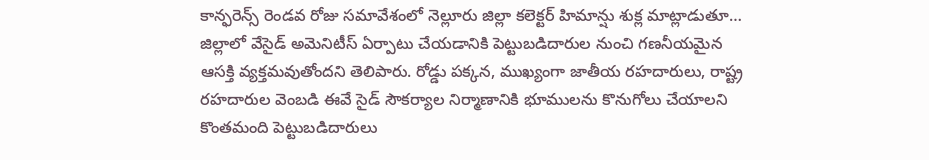కాన్ఫరెన్స్ రెండవ రోజు సమావేశంలో నెల్లూరు జిల్లా కలెక్టర్ హిమాన్షు శుక్ల మాట్లాడుతూ… జిల్లాలో వేసైడ్ అమెనిటీస్ ఏర్పాటు చేయడానికి పెట్టుబడిదారుల నుంచి గణనీయమైన ఆసక్తి వ్యక్తమవుతోందని తెలిపారు. రోడ్డు పక్కన, ముఖ్యంగా జాతీయ రహదారులు, రాష్ట్ర రహదారుల వెంబడి ఈవే సైడ్ సౌకర్యాల నిర్మాణానికి భూములను కొనుగోలు చేయాలని కొంతమంది పెట్టుబడిదారులు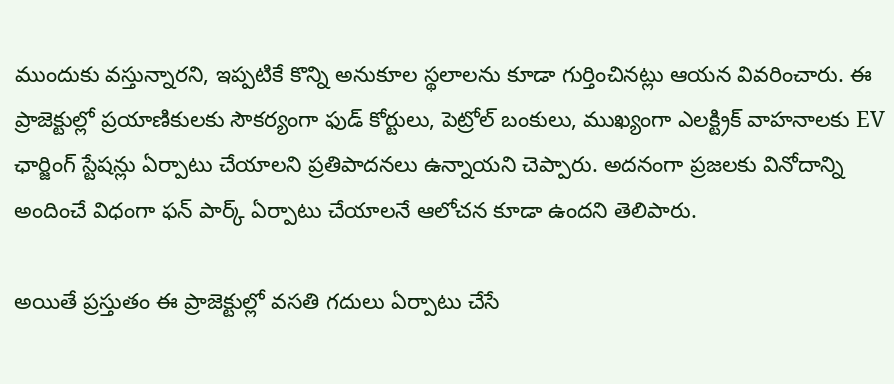ముందుకు వస్తున్నారని, ఇప్పటికే కొన్ని అనుకూల స్థలాలను కూడా గుర్తించినట్లు ఆయన వివరించారు. ఈ ప్రాజెక్టుల్లో ప్రయాణికులకు సౌకర్యంగా ఫుడ్ కోర్టులు, పెట్రోల్ బంకులు, ముఖ్యంగా ఎలక్ట్రిక్ వాహనాలకు EV ఛార్జింగ్ స్టేషన్లు ఏర్పాటు చేయాలని ప్రతిపాదనలు ఉన్నాయని చెప్పారు. అదనంగా ప్రజలకు వినోదాన్ని అందించే విధంగా ఫన్ పార్క్ ఏర్పాటు చేయాలనే ఆలోచన కూడా ఉందని తెలిపారు.

అయితే ప్రస్తుతం ఈ ప్రాజెక్టుల్లో వసతి గదులు ఏర్పాటు చేసే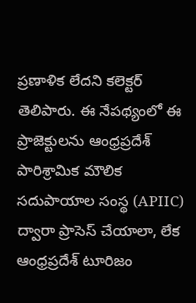ప్రణాళిక లేదని కలెక్టర్ తెలిపారు. ఈ నేపథ్యంలో ఈ ప్రాజెక్టులను ఆంధ్రప్రదేశ్ పారిశ్రామిక మౌలిక సదుపాయాల సంస్థ (APIIC) ద్వారా ప్రాసెస్ చేయాలా, లేక ఆంధ్రప్రదేశ్ టూరిజం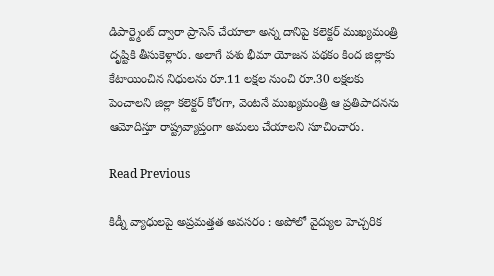డిపార్ట్మెంట్ ద్వారా ప్రాసెస్ చేయాలా అన్న దానిపై కలెక్టర్ ముఖ్యమంత్రి దృష్టికి తీసుకెళ్లారు. అలాగే పశు భీమా యోజన పథకం కింద జిల్లాకు కేటాయించిన నిధులను రూ.11 లక్షల నుంచి రూ.30 లక్షలకు పెంచాలని జిల్లా కలెక్టర్ కోరగా, వెంటనే ముఖ్యమంత్రి ఆ ప్రతిపాదనను ఆమోదిస్తూ రాష్ట్రవ్యాప్తంగా అమలు చేయాలని సూచించారు.

Read Previous

కిడ్నీ వ్యాధులపై అప్రమత్తత అవసరం : అపోలో వైద్యుల హెచ్చరిక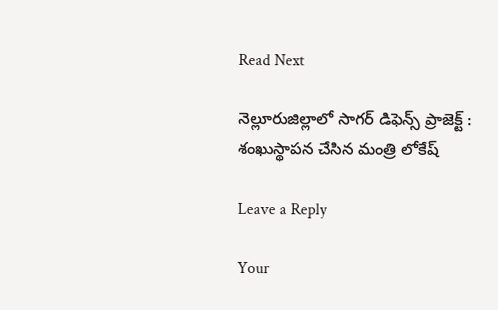Read Next

నెల్లూరుజిల్లాలో సాగర్ డిఫెన్స్ ప్రాజెక్ట్ : శంఖుస్థాపన చేసిన మంత్రి లోకేష్

Leave a Reply

Your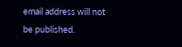email address will not be published.